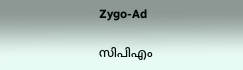Zygo-Ad

സിപിഎം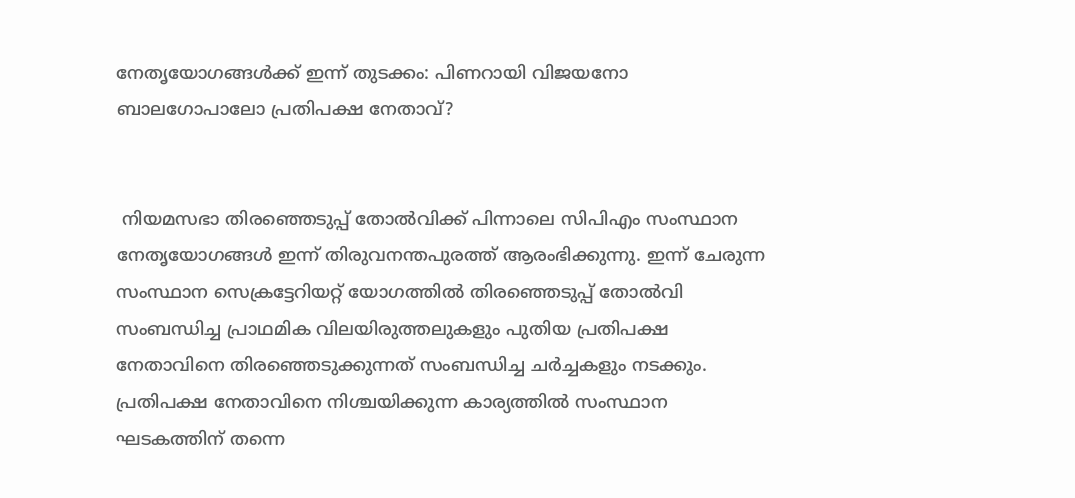നേതൃയോഗങ്ങൾക്ക് ഇന്ന് തുടക്കം: പിണറായി വിജയനോ ബാലഗോപാലോ പ്രതിപക്ഷ നേതാവ്?


 നിയമസഭാ തിരഞ്ഞെടുപ്പ് തോൽവിക്ക് പിന്നാലെ സി‌പി‌എം സംസ്ഥാന നേതൃയോഗങ്ങൾ ഇന്ന് തിരുവനന്തപുരത്ത് ആരംഭിക്കുന്നു. ഇന്ന് ചേരുന്ന സംസ്ഥാന സെക്രട്ടേറിയറ്റ് യോഗത്തിൽ തിരഞ്ഞെടുപ്പ് തോൽവി സംബന്ധിച്ച പ്രാഥമിക വിലയിരുത്തലുകളും പുതിയ പ്രതിപക്ഷ നേതാവിനെ തിരഞ്ഞെടുക്കുന്നത് സംബന്ധിച്ച ചർച്ചകളും നടക്കും. പ്രതിപക്ഷ നേതാവിനെ നിശ്ചയിക്കുന്ന കാര്യത്തിൽ സംസ്ഥാന ഘടകത്തിന് തന്നെ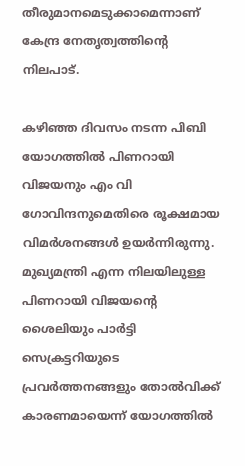തീരുമാനമെടുക്കാമെന്നാണ് കേന്ദ്ര നേതൃത്വത്തിന്റെ നിലപാട്.

കഴിഞ്ഞ ദിവസം നടന്ന പിബി യോഗത്തിൽ പിണറായി വിജയനും എം വി ഗോവിന്ദനുമെതിരെ രൂക്ഷമായ വിമർശനങ്ങൾ ഉയർന്നിരുന്നു. മുഖ്യമന്ത്രി എന്ന നിലയിലുള്ള പിണറായി വിജയന്റെ ശൈലിയും പാർട്ടി സെക്രട്ടറിയുടെ പ്രവർത്തനങ്ങളും തോൽവിക്ക് കാരണമായെന്ന് യോഗത്തിൽ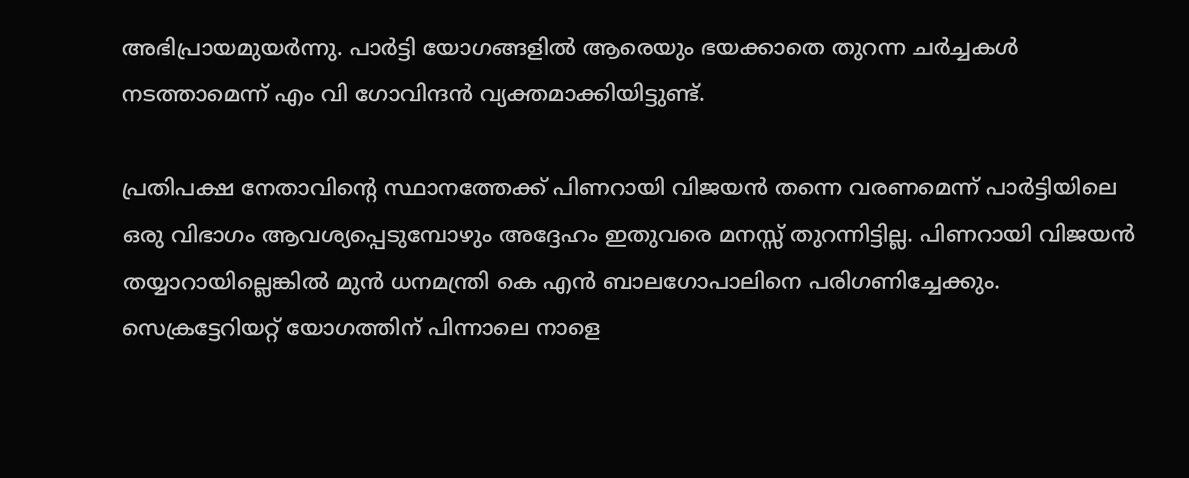അഭിപ്രായമുയർന്നു. പാർട്ടി യോഗങ്ങളിൽ ആരെയും ഭയക്കാതെ തുറന്ന ചർച്ചകൾ നടത്താമെന്ന് എം വി ഗോവിന്ദൻ വ്യക്തമാക്കിയിട്ടുണ്ട്.

പ്രതിപക്ഷ നേതാവിന്റെ സ്ഥാനത്തേക്ക് പിണറായി വിജയൻ തന്നെ വരണമെന്ന് പാർട്ടിയിലെ ഒരു വിഭാഗം ആവശ്യപ്പെടുമ്പോഴും അദ്ദേഹം ഇതുവരെ മനസ്സ് തുറന്നിട്ടില്ല. പിണറായി വിജയൻ തയ്യാറായില്ലെങ്കിൽ മുൻ ധനമന്ത്രി കെ എൻ ബാലഗോപാലിനെ പരിഗണിച്ചേക്കും. സെക്രട്ടേറിയറ്റ് യോഗത്തിന് പിന്നാലെ നാളെ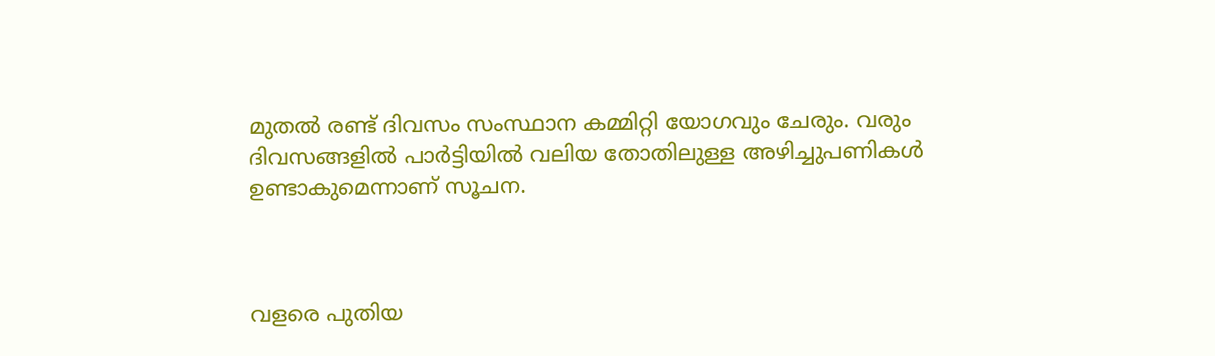മുതൽ രണ്ട് ദിവസം സംസ്ഥാന കമ്മിറ്റി യോഗവും ചേരും. വരും ദിവസങ്ങളിൽ പാർട്ടിയിൽ വലിയ തോതിലുള്ള അഴിച്ചുപണികൾ ഉണ്ടാകുമെന്നാണ് സൂചന.



വളരെ പുതിയ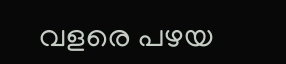വളരെ പഴയ